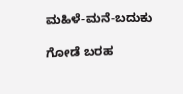ಮಹಿಳೆ-ಮನೆ-ಬದುಕು

ಗೋಡೆ ಬರಹ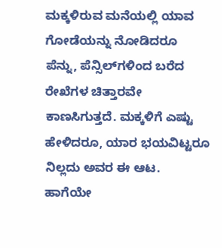ಮಕ್ಕಳಿರುವ ಮನೆಯಲ್ಲಿ ಯಾವ ಗೋಡೆಯನ್ನು ನೋಡಿದರೂ ಪೆನ್ನು, ಪೆನ್ಸಿಲ್‌ಗಳಿಂದ ಬರೆದ ರೇಖೆಗಳ ಚಿತ್ತಾರವೇ ಕಾಣಸಿಗುತ್ತದೆ. ಮಕ್ಕಳಿಗೆ ಎಷ್ಟು ಹೇಳಿದರೂ, ಯಾರ ಭಯವಿಟ್ಟರೂ ನಿಲ್ಲದು ಅವರ ಈ ಆಟ.
ಹಾಗೆಯೇ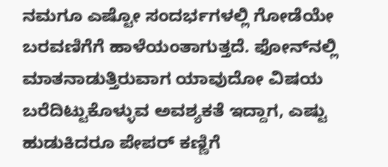ನಮಗೂ ಎಷ್ಟೋ ಸಂದರ್ಭಗಳಲ್ಲಿ ಗೋಡೆಯೇ ಬರವಣಿಗೆಗೆ ಹಾಳೆಯಂತಾಗುತ್ತದೆ. ಫೋನ್‌ನಲ್ಲಿ ಮಾತನಾಡುತ್ತಿರುವಾಗ ಯಾವುದೋ ವಿಷಯ ಬರೆದಿಟ್ಟುಕೊಳ್ಳುವ ಅವಶ್ಯಕತೆ ಇದ್ದಾಗ, ಎಷ್ಟು ಹುಡುಕಿದರೂ ಪೇಪರ್ ಕಣ್ಣಿಗೆ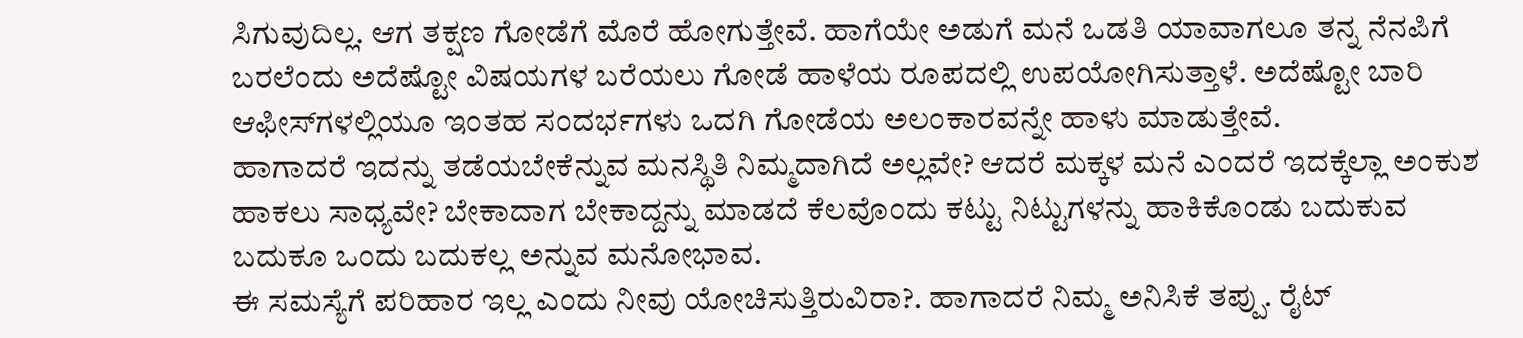ಸಿಗುವುದಿಲ್ಲ. ಆಗ ತಕ್ಷಣ ಗೋಡೆಗೆ ಮೊರೆ ಹೋಗುತ್ತೇವೆ. ಹಾಗೆಯೇ ಅಡುಗೆ ಮನೆ ಒಡತಿ ಯಾವಾಗಲೂ ತನ್ನ ನೆನಪಿಗೆ ಬರಲೆಂದು ಅದೆಷ್ಟೋ ವಿಷಯಗಳ ಬರೆಯಲು ಗೋಡೆ ಹಾಳೆಯ ರೂಪದಲ್ಲಿ ಉಪಯೋಗಿಸುತ್ತಾಳೆ. ಅದೆಷ್ಟೋ ಬಾರಿ ಆಫೀಸ್‌ಗಳಲ್ಲಿಯೂ ಇಂತಹ ಸಂದರ್ಭಗಳು ಒದಗಿ ಗೋಡೆಯ ಅಲಂಕಾರವನ್ನೇ ಹಾಳು ಮಾಡುತ್ತೇವೆ.
ಹಾಗಾದರೆ ಇದನ್ನು ತಡೆಯಬೇಕೆನ್ನುವ ಮನಸ್ಥಿತಿ ನಿಮ್ಮದಾಗಿದೆ ಅಲ್ಲವೇ? ಆದರೆ ಮಕ್ಕಳ ಮನೆ ಎಂದರೆ ಇದಕ್ಕೆಲ್ಲಾ ಅಂಕುಶ ಹಾಕಲು ಸಾಧ್ಯವೇ? ಬೇಕಾದಾಗ ಬೇಕಾದ್ದನ್ನು ಮಾಡದೆ ಕೆಲವೊಂದು ಕಟ್ಟು ನಿಟ್ಟುಗಳನ್ನು ಹಾಕಿಕೊಂಡು ಬದುಕುವ ಬದುಕೂ ಒಂದು ಬದುಕಲ್ಲ ಅನ್ನುವ ಮನೋಭಾವ.
ಈ ಸಮಸ್ಯೆಗೆ ಪರಿಹಾರ ಇಲ್ಲ ಎಂದು ನೀವು ಯೋಚಿಸುತ್ತಿರುವಿರಾ?. ಹಾಗಾದರೆ ನಿಮ್ಮ ಅನಿಸಿಕೆ ತಪ್ಪು. ರೈಟ್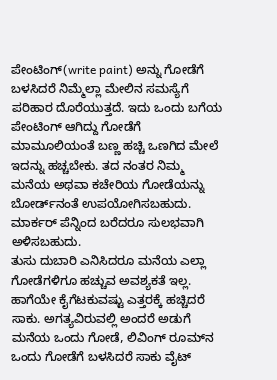ಪೇಂಟಿಂಗ್(write paint) ಅನ್ನು ಗೋಡೆಗೆ ಬಳಸಿದರೆ ನಿಮ್ಮೆಲ್ಲಾ ಮೇಲಿನ ಸಮಸ್ಯೆಗೆ ಪರಿಹಾರ ದೊರೆಯುತ್ತದೆ. ಇದು ಒಂದು ಬಗೆಯ ಪೇಂಟಿಂಗ್ ಆಗಿದ್ದು ಗೋಡೆಗೆ ಮಾಮೂಲಿಯಂತೆ ಬಣ್ಣ ಹಚ್ಚಿ ಒಣಗಿದ ಮೇಲೆ ಇದನ್ನು ಹಚ್ಚಬೇಕು. ತದ ನಂತರ ನಿಮ್ಮ ಮನೆಯ ಅಥವಾ ಕಚೇರಿಯ ಗೋಡೆಯನ್ನು ಬೋರ್ಡ್‌ನಂತೆ ಉಪಯೋಗಿಸಬಹುದು. ಮಾರ್ಕರ್ ಪೆನ್ನಿಂದ ಬರೆದರೂ ಸುಲಭವಾಗಿ ಅಳಿಸಬಹುದು.
ತುಸು ದುಬಾರಿ ಎನಿಸಿದರೂ ಮನೆಯ ಎಲ್ಲಾ ಗೋಡೆಗಳಿಗೂ ಹಚ್ಚುವ ಅವಶ್ಯಕತೆ ಇಲ್ಲ. ಹಾಗೆಯೇ ಕೈಗೆಟಕುವಷ್ಟು ಎತ್ತರಕ್ಕೆ ಹಚ್ಚಿದರೆ ಸಾಕು. ಅಗತ್ಯವಿರುವಲ್ಲಿ ಅಂದರೆ ಅಡುಗೆ ಮನೆಯ ಒಂದು ಗೋಡೆ, ಲಿವಿಂಗ್ ರೂಮ್‌ನ ಒಂದು ಗೋಡೆಗೆ ಬಳಸಿದರೆ ಸಾಕು ವೈಟ್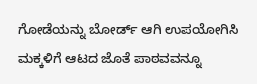ಗೋಡೆಯನ್ನು ಬೋರ್ಡ್ ಆಗಿ ಉಪಯೋಗಿಸಿ ಮಕ್ಕಳಿಗೆ ಆಟದ ಜೊತೆ ಪಾಠವವನ್ನೂ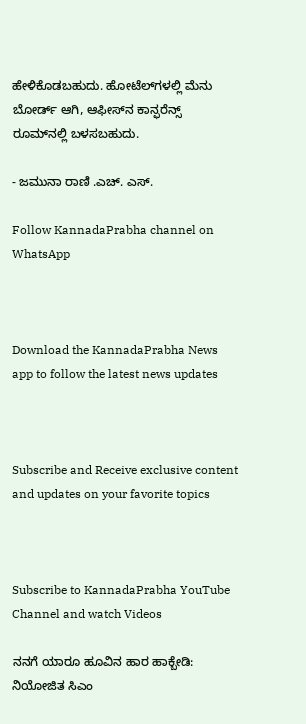ಹೇಳಿಕೊಡಬಹುದು. ಹೋಟೆಲ್‌ಗಳಲ್ಲಿ ಮೆನು ಬೋರ್ಡ್ ಆಗಿ, ಆಫೀಸ್‌ನ ಕಾನ್ಫರೆನ್ಸ್ ರೂಮ್‌ನಲ್ಲಿ ಬಳಸಬಹುದು.

- ಜಮುನಾ ರಾಣಿ .ಎಚ್. ಎಸ್.

Follow KannadaPrabha channel on WhatsApp



Download the KannadaPrabha News app to follow the latest news updates



Subscribe and Receive exclusive content and updates on your favorite topics



Subscribe to KannadaPrabha YouTube Channel and watch Videos

ನನಗೆ ಯಾರೂ ಹೂವಿನ ಹಾರ ಹಾಕ್ಬೇಡಿ: ನಿಯೋಜಿತ ಸಿಎಂ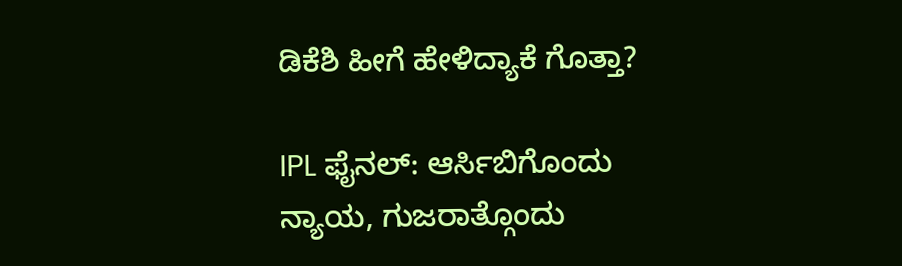ಡಿಕೆಶಿ ಹೀಗೆ ಹೇಳಿದ್ಯಾಕೆ ಗೊತ್ತಾ?

IPL ಫೈನಲ್‌: ಆರ್ಸಿಬಿಗೊಂದು ನ್ಯಾಯ, ಗುಜರಾತ್ಗೊಂದು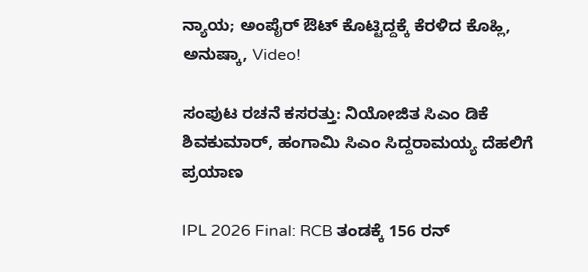ನ್ಯಾಯ; ಅಂಪೈರ್ ಔಟ್ ಕೊಟ್ಟಿದ್ದಕ್ಕೆ ಕೆರಳಿದ ಕೊಹ್ಲಿ, ಅನುಷ್ಕಾ, Video!

ಸಂಪುಟ ರಚನೆ ಕಸರತ್ತು: ನಿಯೋಜಿತ ಸಿಎಂ ಡಿಕೆ ಶಿವಕುಮಾರ್, ಹಂಗಾಮಿ ಸಿಎಂ ಸಿದ್ದರಾಮಯ್ಯ ದೆಹಲಿಗೆ ಪ್ರಯಾಣ

IPL 2026 Final: RCB ತಂಡಕ್ಕೆ 156 ರನ್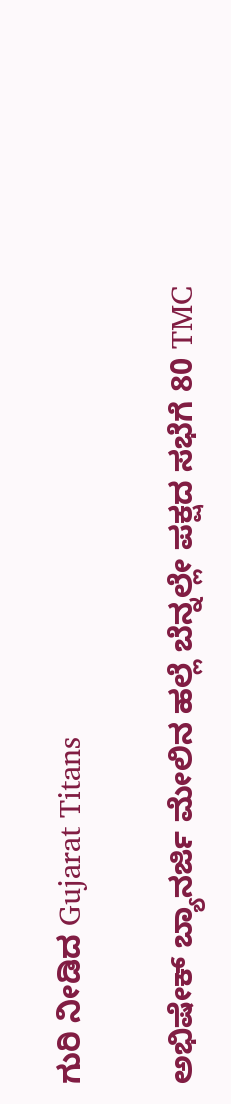ಗುರಿ ನೀಡಿದ Gujarat Titans

ಅಭಿಷೇಕ್ ಬ್ಯಾನರ್ಜಿ ಮೇಲಿನ ಹಲ್ಲೆ ಬೆನ್ನಲ್ಲೇ ಪಕ್ಷದ ಸಭೆಗೆ 80 TMC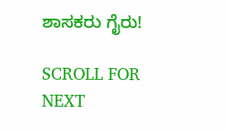ಶಾಸಕರು ಗೈರು!

SCROLL FOR NEXT